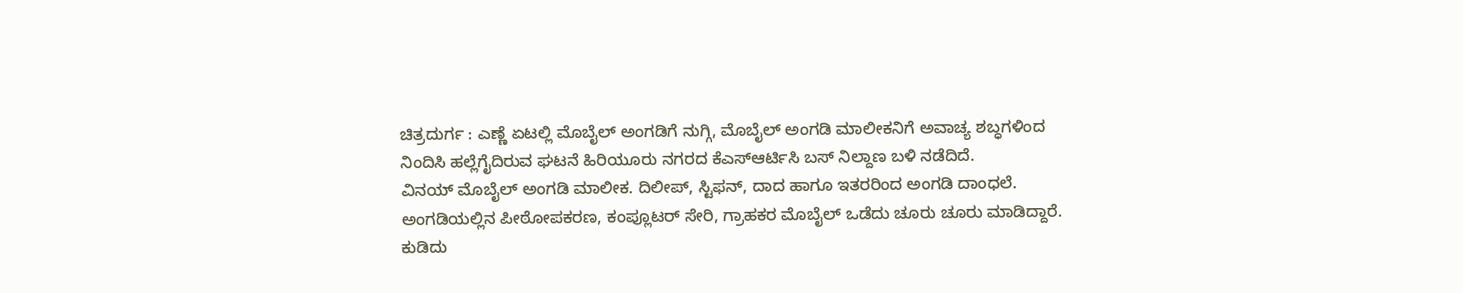ಚಿತ್ರದುರ್ಗ : ಎಣ್ಣೆ ಏಟಲ್ಲಿ ಮೊಬೈಲ್ ಅಂಗಡಿಗೆ ನುಗ್ಗಿ, ಮೊಬೈಲ್ ಅಂಗಡಿ ಮಾಲೀಕನಿಗೆ ಅವಾಚ್ಯ ಶಬ್ಧಗಳಿಂದ ನಿಂದಿಸಿ ಹಲ್ಲೆಗೈದಿರುವ ಘಟನೆ ಹಿರಿಯೂರು ನಗರದ ಕೆಎಸ್ಆರ್ಟಿಸಿ ಬಸ್ ನಿಲ್ದಾಣ ಬಳಿ ನಡೆದಿದೆ.
ವಿನಯ್ ಮೊಬೈಲ್ ಅಂಗಡಿ ಮಾಲೀಕ. ದಿಲೀಪ್, ಸ್ಟಿಫನ್, ದಾದ ಹಾಗೂ ಇತರರಿಂದ ಅಂಗಡಿ ದಾಂಧಲೆ. ಅಂಗಡಿಯಲ್ಲಿನ ಪೀಠೋಪಕರಣ, ಕಂಪ್ಲೂಟರ್ ಸೇರಿ, ಗ್ರಾಹಕರ ಮೊಬೈಲ್ ಒಡೆದು ಚೂರು ಚೂರು ಮಾಡಿದ್ದಾರೆ. ಕುಡಿದು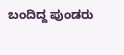ಬಂದಿದ್ದ ಪುಂಡರು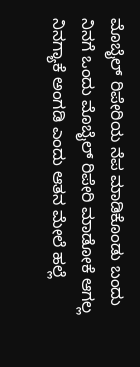ಮೊಬೈಲ್ ರಿಪೇರಿಯ ನೆಪ ಮಾಡಿಕೊಂಡು ಬಂದು ನಿನಗೆ ಒಂದು ಮೊಬೈಲ್ ರಿಪೇರಿ ಮಾಡೋಕೆ ಆಗಲ್ಲ ನಿನಗ್ಯಾಕೆ ಅಂಗಡಿ ಎಂದು ಆತನ ಮೇಲೆ ಹಲ್ಲೆ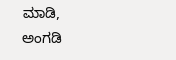ಮಾಡಿ, ಅಂಗಡಿ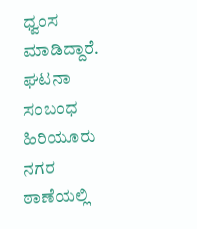ಧ್ವಂಸ ಮಾಡಿದ್ದಾರೆ.
ಘಟನಾ ಸಂಬಂಧ ಹಿರಿಯೂರು ನಗರ ಠಾಣೆಯಲ್ಲಿ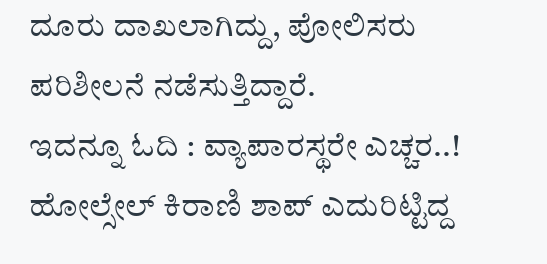ದೂರು ದಾಖಲಾಗಿದ್ದು, ಪೋಲಿಸರು ಪರಿಶೀಲನೆ ನಡೆಸುತ್ತಿದ್ದಾರೆ.
ಇದನ್ನೂ ಓದಿ : ವ್ಯಾಪಾರಸ್ಥರೇ ಎಚ್ಚರ..! ಹೋಲ್ಸೇಲ್ ಕಿರಾಣಿ ಶಾಪ್ ಎದುರಿಟ್ಟಿದ್ದ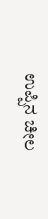ಉಪ್ಪಿನ ಚೀಲ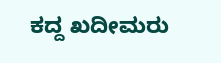ಕದ್ದ ಖದೀಮರು